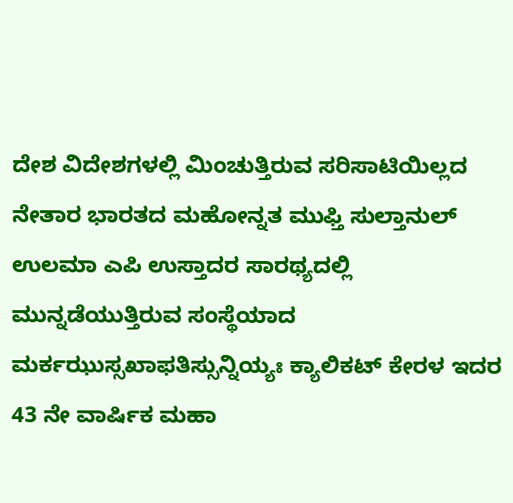ದೇಶ ವಿದೇಶಗಳಲ್ಲಿ ಮಿಂಚುತ್ತಿರುವ ಸರಿಸಾಟಿಯಿಲ್ಲದ ನೇತಾರ ಭಾರತದ ಮಹೋನ್ನತ ಮುಫ್ತಿ ಸುಲ್ತಾನುಲ್ ಉಲಮಾ ಎಪಿ ಉಸ್ತಾದರ ಸಾರಥ್ಯದಲ್ಲಿ ಮುನ್ನಡೆಯುತ್ತಿರುವ ಸಂಸ್ಥೆಯಾದ ಮರ್ಕಝುಸ್ಸಖಾಫತಿಸ್ಸುನ್ನಿಯ್ಯಃ ಕ್ಯಾಲಿಕಟ್ ಕೇರಳ ಇದರ 43 ನೇ ವಾರ್ಷಿಕ ಮಹಾ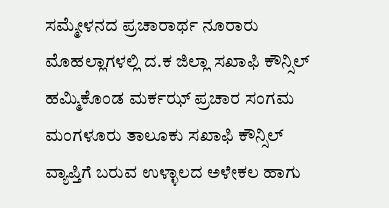ಸಮ್ಮೇಳನದ ಪ್ರಚಾರಾರ್ಥ ನೂರಾರು ಮೊಹಲ್ಲಾಗಳಲ್ಲಿ ದ.ಕ ಜಿಲ್ಲಾ ಸಖಾಫಿ ಕೌನ್ಸಿಲ್ ಹಮ್ಮಿಕೊಂಡ ಮರ್ಕಝ್ ಪ್ರಚಾರ ಸಂಗಮ ಮಂಗಳೂರು ತಾಲೂಕು ಸಖಾಫಿ ಕೌನ್ಸಿಲ್ ವ್ಯಾಪ್ತಿಗೆ ಬರುವ ಉಳ್ಳಾಲದ ಅಳೇಕಲ ಹಾಗು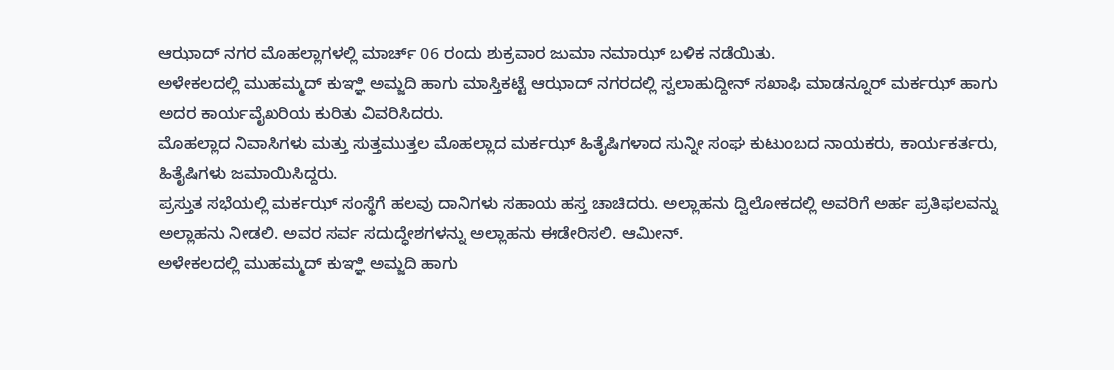ಆಝಾದ್ ನಗರ ಮೊಹಲ್ಲಾಗಳಲ್ಲಿ ಮಾರ್ಚ್ 06 ರಂದು ಶುಕ್ರವಾರ ಜುಮಾ ನಮಾಝ್ ಬಳಿಕ ನಡೆಯಿತು.
ಅಳೇಕಲದಲ್ಲಿ ಮುಹಮ್ಮದ್ ಕುಞ್ಞಿ ಅಮ್ಜದಿ ಹಾಗು ಮಾಸ್ತಿಕಟ್ಟೆ ಆಝಾದ್ ನಗರದಲ್ಲಿ ಸ್ವಲಾಹುದ್ದೀನ್ ಸಖಾಫಿ ಮಾಡನ್ನೂರ್ ಮರ್ಕಝ್ ಹಾಗು ಅದರ ಕಾರ್ಯವೈಖರಿಯ ಕುರಿತು ವಿವರಿಸಿದರು.
ಮೊಹಲ್ಲಾದ ನಿವಾಸಿಗಳು ಮತ್ತು ಸುತ್ತಮುತ್ತಲ ಮೊಹಲ್ಲಾದ ಮರ್ಕಝ್ ಹಿತೈಷಿಗಳಾದ ಸುನ್ನೀ ಸಂಘ ಕುಟುಂಬದ ನಾಯಕರು, ಕಾರ್ಯಕರ್ತರು, ಹಿತೈಷಿಗಳು ಜಮಾಯಿಸಿದ್ದರು.
ಪ್ರಸ್ತುತ ಸಭೆಯಲ್ಲಿ ಮರ್ಕಝ್ ಸಂಸ್ಥೆಗೆ ಹಲವು ದಾನಿಗಳು ಸಹಾಯ ಹಸ್ತ ಚಾಚಿದರು. ಅಲ್ಲಾಹನು ದ್ವಿಲೋಕದಲ್ಲಿ ಅವರಿಗೆ ಅರ್ಹ ಪ್ರತಿಫಲವನ್ನು ಅಲ್ಲಾಹನು ನೀಡಲಿ. ಅವರ ಸರ್ವ ಸದುದ್ಧೇಶಗಳನ್ನು ಅಲ್ಲಾಹನು ಈಡೇರಿಸಲಿ. ಆಮೀನ್.
ಅಳೇಕಲದಲ್ಲಿ ಮುಹಮ್ಮದ್ ಕುಞ್ಞಿ ಅಮ್ಜದಿ ಹಾಗು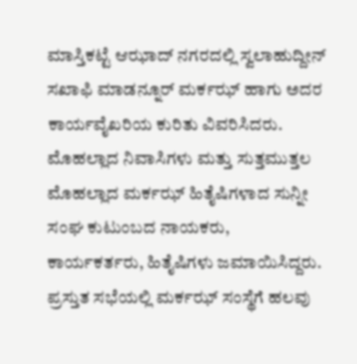ಮಾಸ್ತಿಕಟ್ಟೆ ಆಝಾದ್ ನಗರದಲ್ಲಿ ಸ್ವಲಾಹುದ್ದೀನ್ ಸಖಾಫಿ ಮಾಡನ್ನೂರ್ ಮರ್ಕಝ್ ಹಾಗು ಅದರ ಕಾರ್ಯವೈಖರಿಯ ಕುರಿತು ವಿವರಿಸಿದರು.
ಮೊಹಲ್ಲಾದ ನಿವಾಸಿಗಳು ಮತ್ತು ಸುತ್ತಮುತ್ತಲ ಮೊಹಲ್ಲಾದ ಮರ್ಕಝ್ ಹಿತೈಷಿಗಳಾದ ಸುನ್ನೀ ಸಂಘ ಕುಟುಂಬದ ನಾಯಕರು, ಕಾರ್ಯಕರ್ತರು, ಹಿತೈಷಿಗಳು ಜಮಾಯಿಸಿದ್ದರು.
ಪ್ರಸ್ತುತ ಸಭೆಯಲ್ಲಿ ಮರ್ಕಝ್ ಸಂಸ್ಥೆಗೆ ಹಲವು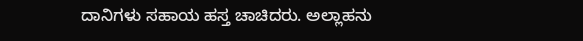ದಾನಿಗಳು ಸಹಾಯ ಹಸ್ತ ಚಾಚಿದರು. ಅಲ್ಲಾಹನು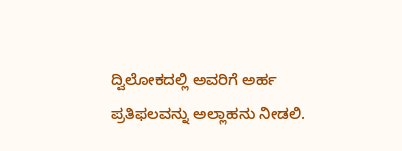ದ್ವಿಲೋಕದಲ್ಲಿ ಅವರಿಗೆ ಅರ್ಹ ಪ್ರತಿಫಲವನ್ನು ಅಲ್ಲಾಹನು ನೀಡಲಿ.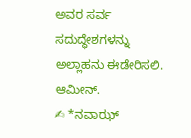ಅವರ ಸರ್ವ ಸದುದ್ಧೇಶಗಳನ್ನು ಅಲ್ಲಾಹನು ಈಡೇರಿಸಲಿ. ಆಮೀನ್.
✍ *ನವಾಝ್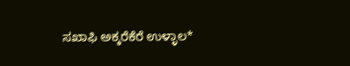ಸಖಾಫಿ ಅಕ್ಕರೆಕೆರೆ ಉಳ್ಳಾಲ*